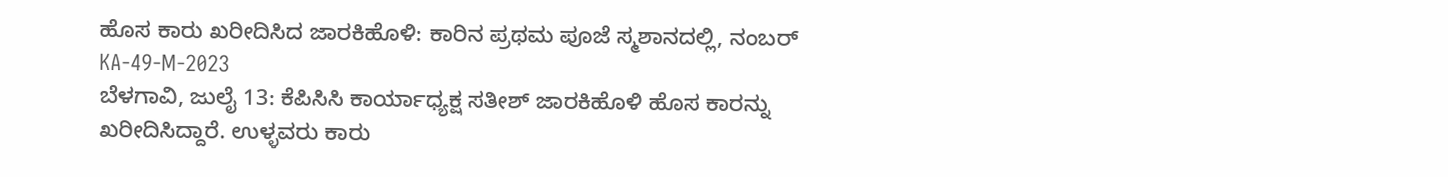ಹೊಸ ಕಾರು ಖರೀದಿಸಿದ ಜಾರಕಿಹೊಳಿ: ಕಾರಿನ ಪ್ರಥಮ ಪೂಜೆ ಸ್ಮಶಾನದಲ್ಲಿ, ನಂಬರ್ KA-49-M-2023
ಬೆಳಗಾವಿ, ಜುಲೈ 13: ಕೆಪಿಸಿಸಿ ಕಾರ್ಯಾಧ್ಯಕ್ಷ ಸತೀಶ್ ಜಾರಕಿಹೊಳಿ ಹೊಸ ಕಾರನ್ನು ಖರೀದಿಸಿದ್ದಾರೆ. ಉಳ್ಳವರು ಕಾರು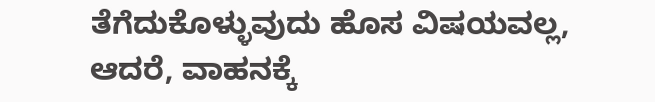ತೆಗೆದುಕೊಳ್ಳುವುದು ಹೊಸ ವಿಷಯವಲ್ಲ, ಆದರೆ, ವಾಹನಕ್ಕೆ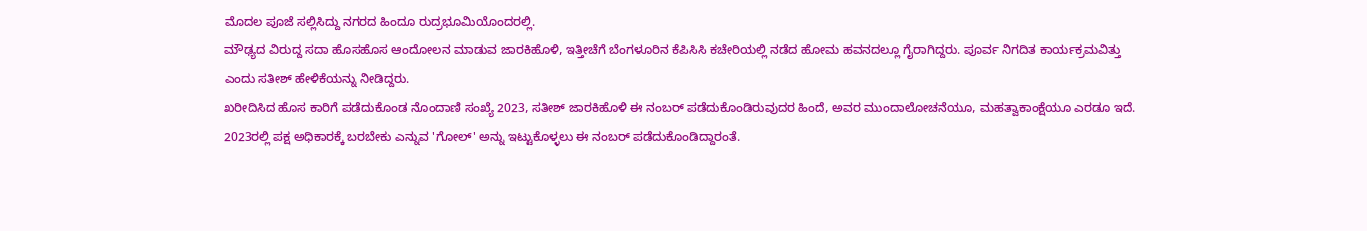ಮೊದಲ ಪೂಜೆ ಸಲ್ಲಿಸಿದ್ದು ನಗರದ ಹಿಂದೂ ರುದ್ರಭೂಮಿಯೊಂದರಲ್ಲಿ.
ಮೌಢ್ಯದ ವಿರುದ್ದ ಸದಾ ಹೊಸಹೊಸ ಆಂದೋಲನ ಮಾಡುವ ಜಾರಕಿಹೊಳಿ, ಇತ್ತೀಚೆಗೆ ಬೆಂಗಳೂರಿನ ಕೆಪಿಸಿಸಿ ಕಚೇರಿಯಲ್ಲಿ ನಡೆದ ಹೋಮ ಹವನದಲ್ಲೂ ಗೈರಾಗಿದ್ದರು. ಪೂರ್ವ ನಿಗದಿತ ಕಾರ್ಯಕ್ರಮವಿತ್ತು ಎಂದು ಸತೀಶ್ ಹೇಳಿಕೆಯನ್ನು ನೀಡಿದ್ದರು.
ಖರೀದಿಸಿದ ಹೊಸ ಕಾರಿಗೆ ಪಡೆದುಕೊಂಡ ನೊಂದಾಣಿ ಸಂಖ್ಯೆ 2023, ಸತೀಶ್ ಜಾರಕಿಹೊಳಿ ಈ ನಂಬರ್ ಪಡೆದುಕೊಂಡಿರುವುದರ ಹಿಂದೆ, ಅವರ ಮುಂದಾಲೋಚನೆಯೂ, ಮಹತ್ವಾಕಾಂಕ್ಷೆಯೂ ಎರಡೂ ಇದೆ. 2023ರಲ್ಲಿ ಪಕ್ಷ ಅಧಿಕಾರಕ್ಕೆ ಬರಬೇಕು ಎನ್ನುವ 'ಗೋಲ್' ಅನ್ನು ಇಟ್ಟುಕೊಳ್ಳಲು ಈ ನಂಬರ್ ಪಡೆದುಕೊಂಡಿದ್ದಾರಂತೆ.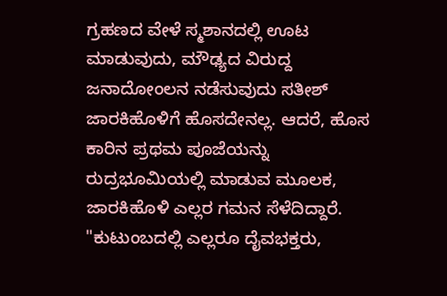ಗ್ರಹಣದ ವೇಳೆ ಸ್ಮಶಾನದಲ್ಲಿ ಊಟ ಮಾಡುವುದು, ಮೌಢ್ಯದ ವಿರುದ್ದ ಜನಾದೋಂಲನ ನಡೆಸುವುದು ಸತೀಶ್ ಜಾರಕಿಹೊಳಿಗೆ ಹೊಸದೇನಲ್ಲ. ಆದರೆ, ಹೊಸ ಕಾರಿನ ಪ್ರಥಮ ಪೂಜೆಯನ್ನು ರುದ್ರಭೂಮಿಯಲ್ಲಿ ಮಾಡುವ ಮೂಲಕ, ಜಾರಕಿಹೊಳಿ ಎಲ್ಲರ ಗಮನ ಸೆಳೆದಿದ್ದಾರೆ.
"ಕುಟುಂಬದಲ್ಲಿ ಎಲ್ಲರೂ ದೈವಭಕ್ತರು,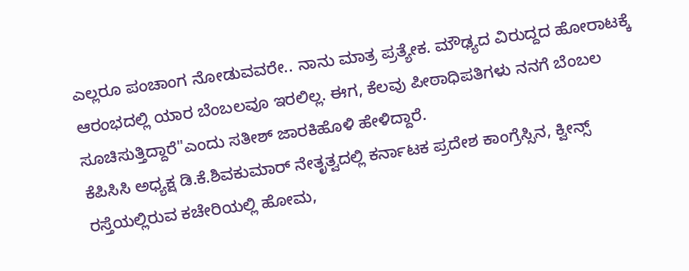ಎಲ್ಲರೂ ಪಂಚಾಂಗ ನೋಡುವವರೇ.. ನಾನು ಮಾತ್ರ ಪ್ರತ್ಯೇಕ. ಮೌಢ್ಯದ ವಿರುದ್ದದ ಹೋರಾಟಕ್ಕೆ ಆರಂಭದಲ್ಲಿ ಯಾರ ಬೆಂಬಲವೂ ಇರಲಿಲ್ಲ. ಈಗ, ಕೆಲವು ಪೀಠಾಧಿಪತಿಗಳು ನನಗೆ ಬೆಂಬಲ ಸೂಚಿಸುತ್ತಿದ್ದಾರೆ"ಎಂದು ಸತೀಶ್ ಜಾರಕಿಹೊಳಿ ಹೇಳಿದ್ದಾರೆ.
ಕೆಪಿಸಿಸಿ ಅಧ್ಯಕ್ಷ ಡಿ.ಕೆ.ಶಿವಕುಮಾರ್ ನೇತೃತ್ವದಲ್ಲಿ ಕರ್ನಾಟಕ ಪ್ರದೇಶ ಕಾಂಗ್ರೆಸ್ಸಿನ, ಕ್ವೀನ್ಸ್ ರಸ್ತೆಯಲ್ಲಿರುವ ಕಚೇರಿಯಲ್ಲಿ ಹೋಮ,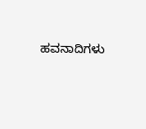ಹವನಾದಿಗಳು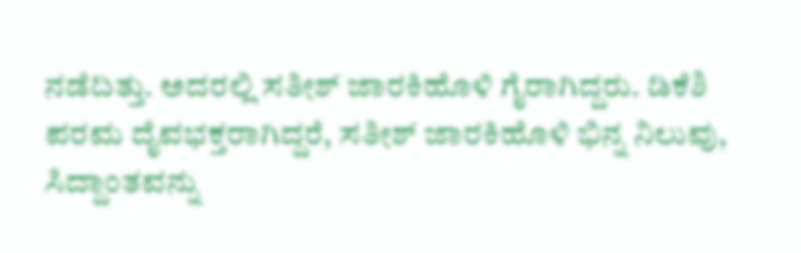ನಡೆದಿತ್ತು. ಅದರಲ್ಲಿ ಸತೀಶ್ ಜಾರಕಿಹೊಳಿ ಗೈರಾಗಿದ್ದರು. ಡಿಕೆಶಿ ಪರಮ ದೈವಭಕ್ತರಾಗಿದ್ದರೆ, ಸತೀಶ್ ಜಾರಕಿಹೊಳಿ ಭಿನ್ನ ನಿಲುವು, ಸಿದ್ದಾಂತವನ್ನು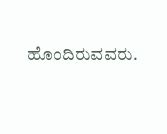ಹೊಂದಿರುವವರು.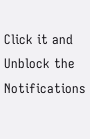Click it and Unblock the Notifications